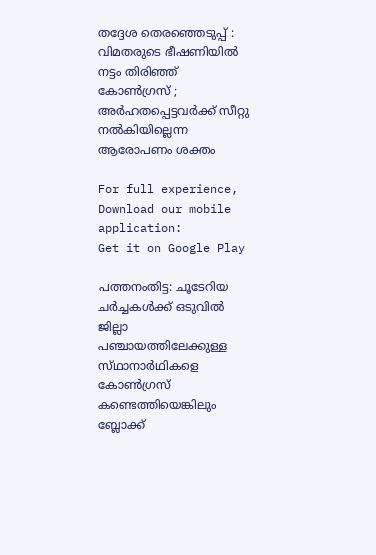തദ്ദേശ തെരഞ്ഞെടുപ്പ് : വിമതരുടെ ഭീഷണിയിൽ നട്ടം തിരിഞ്ഞ് കോൺഗ്രസ് ; അർഹതപ്പെട്ടവർക്ക് സീറ്റു നൽകിയില്ലെന്ന ആരോപണം ശക്തം

For full experience, Download our mobile application:
Get it on Google Play

പത്തനംതിട്ട: ചൂടേറിയ ചർച്ചകൾക്ക് ഒടുവിൽ ജില്ലാ പഞ്ചായത്തിലേക്കുള്ള  സ്‌ഥാനാര്‍ഥികളെ കോണ്‍ഗ്രസ്‌ കണ്ടെത്തിയെങ്കിലും ബ്ലോക്ക്‌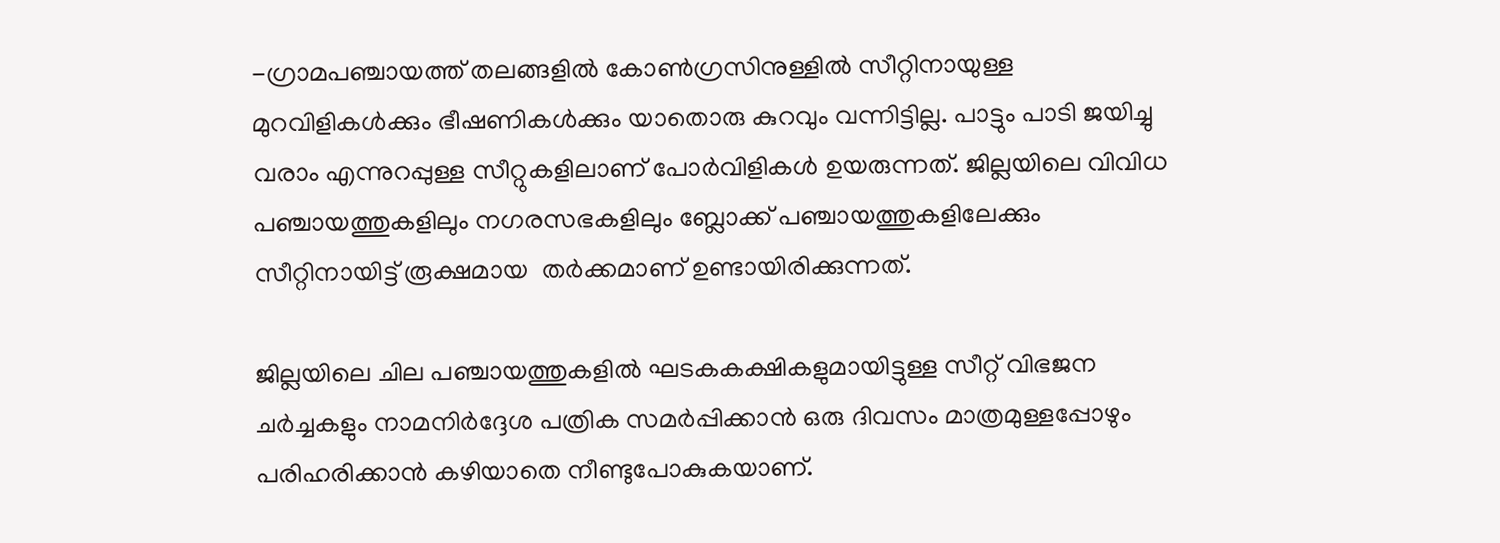-ഗ്രാമപഞ്ചായത്ത്‌ തലങ്ങളില്‍ കോൺഗ്രസിനുള്ളിൽ സീറ്റിനായുള്ള മുറവിളികൾക്കും ഭീഷണികൾക്കും യാതൊരു കുറവും വന്നിട്ടില്ല. പാട്ടും പാടി ജയിച്ചു വരാം എന്നുറപ്പുള്ള സീറ്റുകളിലാണ്‌ പോര്‍വിളികൾ ഉയരുന്നത്. ജില്ലയിലെ വിവിധ   പഞ്ചായത്തുകളിലും നഗരസഭകളിലും ബ്ലോക്ക്‌ പഞ്ചായത്തുകളിലേക്കും സീറ്റിനായിട്ട് രൂക്ഷമായ  തര്‍ക്കമാണ് ഉണ്ടായിരിക്കുന്നത്.

ജില്ലയിലെ ചില പഞ്ചായത്തുകളിൽ ഘടകകക്ഷികളുമായിട്ടുള്ള സീറ്റ്‌ വിഭജന ചർച്ചകളും നാമനിർദ്ദേശ പത്രിക സമർപ്പിക്കാൻ ഒരു ദിവസം മാത്രമുള്ളപ്പോഴും പരിഹരിക്കാന്‍ കഴിയാതെ നീണ്ടുപോകുകയാണ്.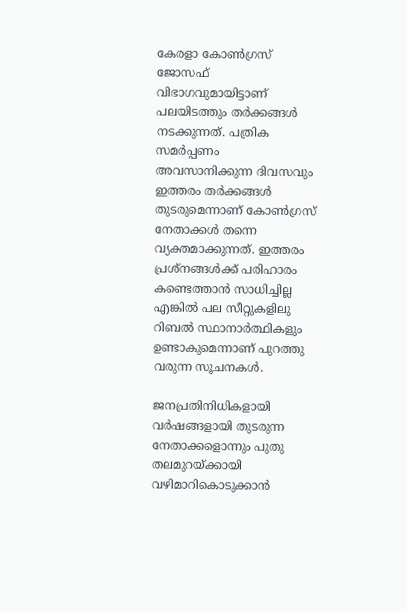കേരളാ കോണ്‍ഗ്രസ്‌ ജോസഫ്‌ വിഭാഗവുമായിട്ടാണ് പലയിടത്തും തര്‍ക്കങ്ങൾ നടക്കുന്നത്. പത്രിക സമർപ്പണം അവസാനിക്കുന്ന ദിവസവും ഇത്തരം തര്‍ക്കങ്ങള്‍ തുടരുമെന്നാണ് കോൺഗ്രസ് നേതാക്കൾ തന്നെ വ്യക്തമാക്കുന്നത്. ഇത്തരം പ്രശ്‌നങ്ങള്‍ക്ക് പരിഹാരം കണ്ടെത്താൻ സാധിച്ചില്ല എങ്കിൽ പല സീറ്റുകളിലു റിബൽ സ്ഥാനാർത്ഥികളും ഉണ്ടാകുമെന്നാണ് പുറത്തു വരുന്ന സൂചനകൾ.

ജനപ്രതിനിധികളായി വർഷങ്ങളായി തുടരുന്ന നേതാക്കളൊന്നും പുതു തലമുറയ്ക്കായി വഴിമാറികൊടുക്കാൻ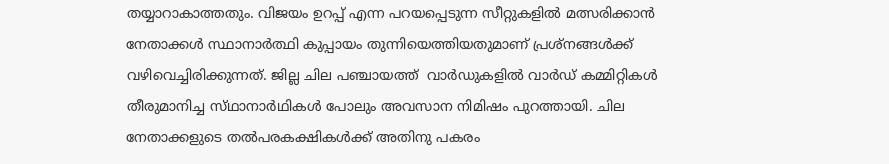തയ്യാറാകാത്തതും. വിജയം ഉറപ്പ് എന്ന പറയപ്പെടുന്ന സീറ്റുകളില്‍ മത്സരിക്കാൻ നേതാക്കള്‍ സ്ഥാനാർത്ഥി കുപ്പായം തുന്നിയെത്തിയതുമാണ് പ്രശ്നങ്ങൾക്ക് വഴിവെച്ചിരിക്കുന്നത്. ജില്ല ചില പഞ്ചായത്ത്  വാര്‍ഡുകളില്‍ വാര്‍ഡ്‌ കമ്മിറ്റികള്‍ തീരുമാനിച്ച സ്‌ഥാനാര്‍ഥികള്‍ പോലും അവസാന നിമിഷം പുറത്തായി. ചില നേതാക്കളുടെ തൽപരകക്ഷികൾക്ക് അതിനു പകരം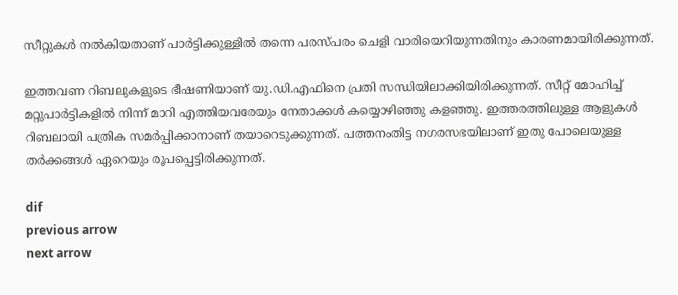സീറ്റുകൾ നൽകിയതാണ് പാർട്ടിക്കുള്ളിൽ തന്നെ പരസ്പരം ചെളി വാരിയെറിയുന്നതിനും കാരണമായിരിക്കുന്നത്.

ഇത്തവണ റിബലുകളുടെ ഭീഷണിയാണ് യു.ഡി.എഫിനെ പ്രതി സന്ധിയിലാക്കിയിരിക്കുന്നത്. സീറ്റ്‌ മോഹിച്ച്‌ മറ്റുപാര്‍ട്ടികളിൽ നിന്ന് മാറി എത്തിയവരേയും നേതാക്കൾ കയ്യൊഴിഞ്ഞു കളഞ്ഞു. ഇത്തരത്തിലുള്ള ആളുകൾ  റിബലായി പത്രിക സമർപ്പിക്കാനാണ് തയാറെടുക്കുന്നത്. പത്തനംതിട്ട നഗരസഭയിലാണ്‌ ഇതു പോലെയുള്ള തര്‍ക്കങ്ങള്‍ ഏറെയും രൂപപ്പെട്ടിരിക്കുന്നത്.

dif
previous arrow
next arrow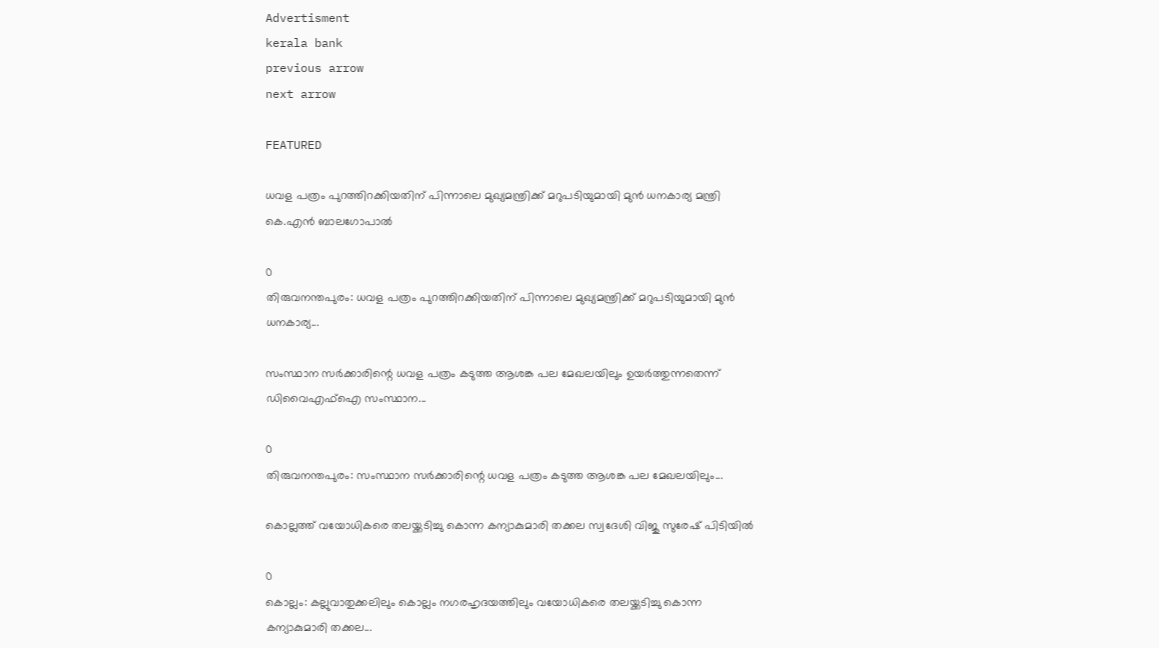Advertisment
kerala bank
previous arrow
next arrow

FEATURED

ധവള പത്രം പുറത്തിറക്കിയതിന് പിന്നാലെ മുഖ്യമന്ത്രിക്ക് മറുപടിയുമായി മുൻ ധനകാര്യ മന്ത്രി കെ.എൻ ബാലഗോപാൽ

0
തിരുവനന്തപുരം: ധവള പത്രം പുറത്തിറക്കിയതിന് പിന്നാലെ മുഖ്യമന്ത്രിക്ക് മറുപടിയുമായി മുൻ ധനകാര്യ...

സംസ്ഥാന സർക്കാരിന്റെ ധവള പത്രം കടുത്ത ആശങ്ക പല മേഖലയിലും ഉയർത്തുന്നതെന്ന് ഡിവൈഎഫ്ഐ സംസ്ഥാന...

0
തിരുവനന്തപുരം: സംസ്ഥാന സർക്കാരിന്റെ ധവള പത്രം കടുത്ത ആശങ്ക പല മേഖലയിലും...

കൊല്ലത്ത് വയോധികരെ തലയ്ക്കടിച്ചു കൊന്ന കന്യാകുമാരി തക്കല സ്വദേശി വിജു സുരേഷ് പിടിയിൽ

0
കൊല്ലം: കല്ലുവാതുക്കലിലും കൊല്ലം നഗരഹൃദയത്തിലും വയോധികരെ തലയ്ക്കടിച്ചു കൊന്ന കന്യാകുമാരി തക്കല...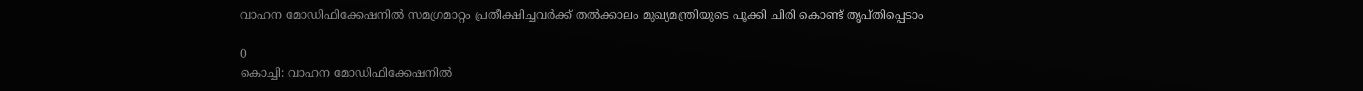വാഹന മോഡിഫിക്കേഷനില്‍ സമഗ്രമാറ്റം പ്രതീക്ഷിച്ചവര്‍ക്ക് തല്‍ക്കാലം മുഖ്യമന്ത്രിയുടെ പൂക്കി ചിരി കൊണ്ട് തൃപ്തിപ്പെടാം

0
കൊച്ചി: വാഹന മോഡിഫിക്കേഷനില്‍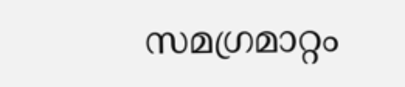സമഗ്രമാറ്റം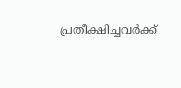പ്രതീക്ഷിച്ചവര്‍ക്ക്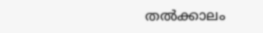തല്‍ക്കാലം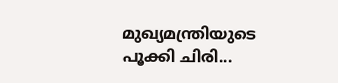മുഖ്യമന്ത്രിയുടെ പൂക്കി ചിരി...